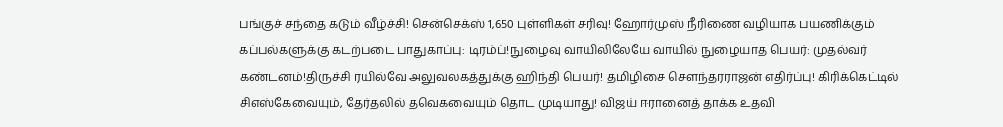பங்குச் சந்தை கடும் வீழ்ச்சி! சென்செக்ஸ் 1,650 புள்ளிகள் சரிவு! ஹோர்முஸ் நீரிணை வழியாக பயணிக்கும் கப்பல்களுக்கு கடற்படை பாதுகாப்பு: டிரம்ப்!நுழைவு வாயிலிலேயே வாயில் நுழையாத பெயர்: முதல்வர் கண்டனம்!திருச்சி ரயில்வே அலுவலகத்துக்கு ஹிந்தி பெயர்! தமிழிசை செளந்தரராஜன் எதிர்ப்பு! கிரிக்கெட்டில் சிஎஸ்கேவையும், தேர்தலில் தவெகவையும் தொட முடியாது! விஜய் ஈரானைத் தாக்க உதவி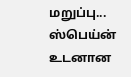மறுப்பு... ஸ்பெய்ன் உடனான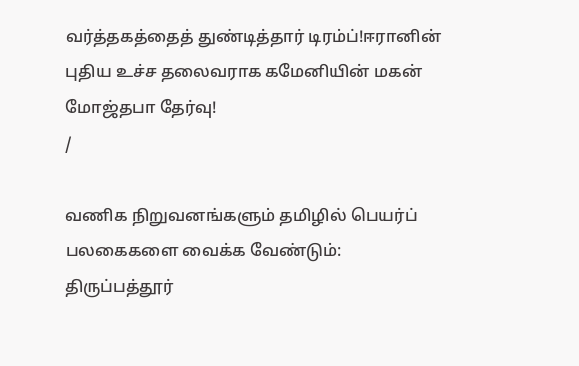வர்த்தகத்தைத் துண்டித்தார் டிரம்ப்!ஈரானின் புதிய உச்ச தலைவராக கமேனியின் மகன் மோஜ்தபா தேர்வு!
/

வணிக நிறுவனங்களும் தமிழில் பெயர்ப் பலகைகளை வைக்க வேண்டும்: திருப்பத்தூர்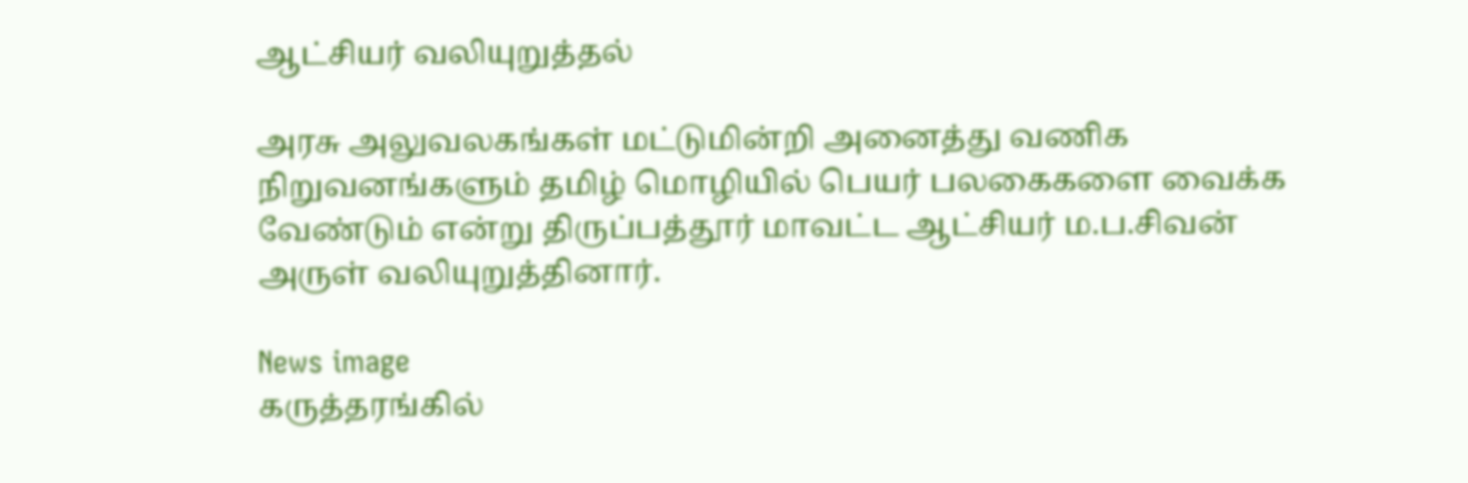ஆட்சியர் வலியுறுத்தல்

அரசு அலுவலகங்கள் மட்டுமின்றி அனைத்து வணிக நிறுவனங்களும் தமிழ் மொழியில் பெயர் பலகைகளை வைக்க வேண்டும் என்று திருப்பத்தூர் மாவட்ட ஆட்சியர் ம.ப.சிவன் அருள் வலியுறுத்தினார்.

News image
கருத்தரங்கில்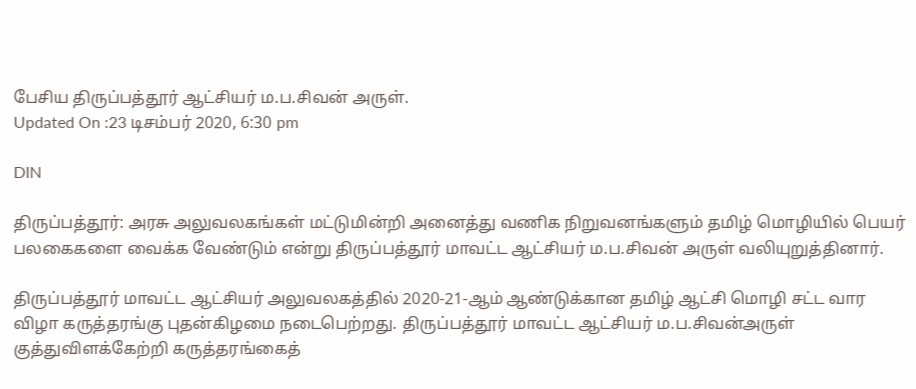பேசிய திருப்பத்தூர் ஆட்சியர் ம.ப.சிவன் அருள்.
Updated On :23 டிசம்பர் 2020, 6:30 pm

DIN

திருப்பத்தூர்: அரசு அலுவலகங்கள் மட்டுமின்றி அனைத்து வணிக நிறுவனங்களும் தமிழ் மொழியில் பெயர் பலகைகளை வைக்க வேண்டும் என்று திருப்பத்தூர் மாவட்ட ஆட்சியர் ம.ப.சிவன் அருள் வலியுறுத்தினார்.

திருப்பத்தூர் மாவட்ட ஆட்சியர் அலுவலகத்தில் 2020-21-ஆம் ஆண்டுக்கான தமிழ் ஆட்சி மொழி சட்ட வார விழா கருத்தரங்கு புதன்கிழமை நடைபெற்றது. திருப்பத்தூர் மாவட்ட ஆட்சியர் ம.ப.சிவன்அருள் குத்துவிளக்கேற்றி கருத்தரங்கைத்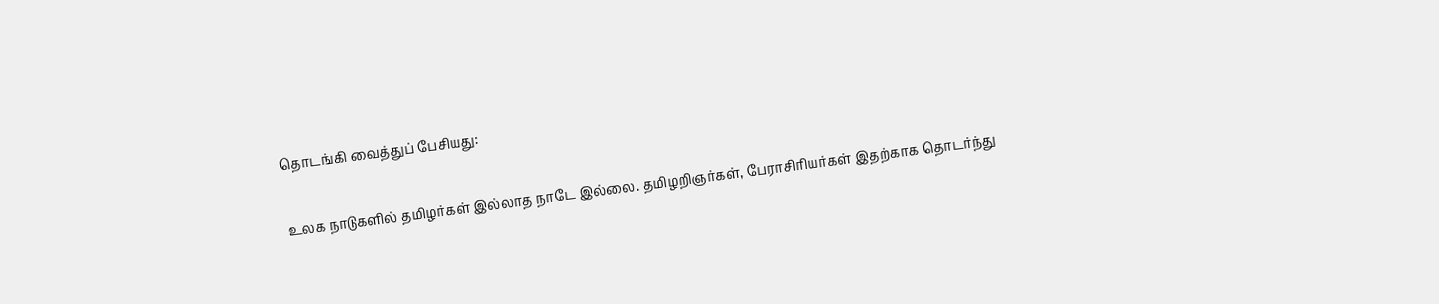தொடங்கி வைத்துப் பேசியது:

உலக நாடுகளில் தமிழர்கள் இல்லாத நாடே இல்லை. தமிழறிஞர்கள், பேராசிரியர்கள் இதற்காக தொடர்ந்து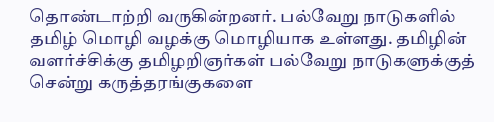தொண்டாற்றி வருகின்றனர். பல்வேறு நாடுகளில் தமிழ் மொழி வழக்கு மொழியாக உள்ளது. தமிழின் வளர்ச்சிக்கு தமிழறிஞர்கள் பல்வேறு நாடுகளுக்குத் சென்று கருத்தரங்குகளை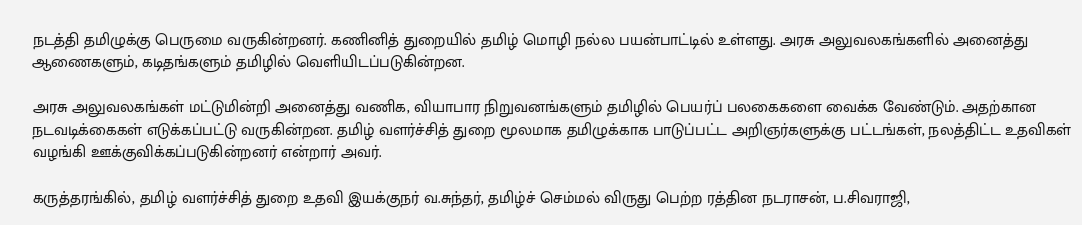நடத்தி தமிழுக்கு பெருமை வருகின்றனர். கணினித் துறையில் தமிழ் மொழி நல்ல பயன்பாட்டில் உள்ளது. அரசு அலுவலகங்களில் அனைத்து ஆணைகளும், கடிதங்களும் தமிழில் வெளியிடப்படுகின்றன.

அரசு அலுவலகங்கள் மட்டுமின்றி அனைத்து வணிக, வியாபார நிறுவனங்களும் தமிழில் பெயர்ப் பலகைகளை வைக்க வேண்டும். அதற்கான நடவடிக்கைகள் எடுக்கப்பட்டு வருகின்றன. தமிழ் வளர்ச்சித் துறை மூலமாக தமிழுக்காக பாடுப்பட்ட அறிஞர்களுக்கு பட்டங்கள், நலத்திட்ட உதவிகள் வழங்கி ஊக்குவிக்கப்படுகின்றனர் என்றார் அவர்.

கருத்தரங்கில், தமிழ் வளர்ச்சித் துறை உதவி இயக்குநர் வ.சுந்தர், தமிழ்ச் செம்மல் விருது பெற்ற ரத்தின நடராசன், ப.சிவராஜி,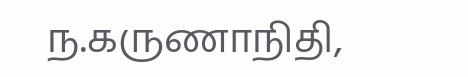ந.கருணாநிதி,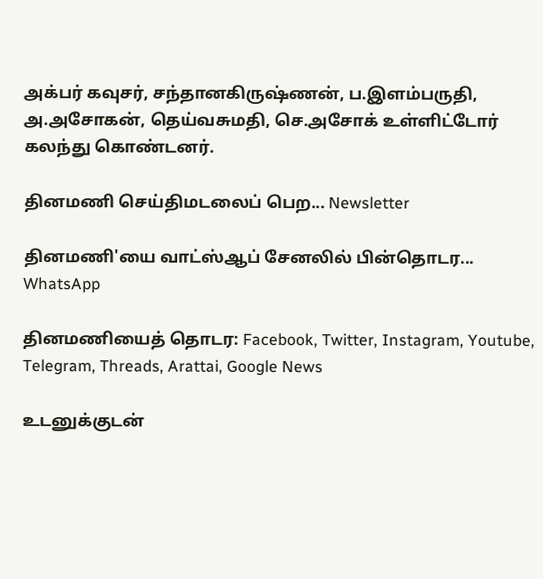அக்பர் கவுசர், சந்தானகிருஷ்ணன், ப.இளம்பருதி, அ.அசோகன், தெய்வசுமதி, செ.அசோக் உள்ளிட்டோர் கலந்து கொண்டனர்.

தினமணி செய்திமடலைப் பெற... Newsletter

தினமணி'யை வாட்ஸ்ஆப் சேனலில் பின்தொடர... WhatsApp

தினமணியைத் தொடர: Facebook, Twitter, Instagram, Youtube, Telegram, Threads, Arattai, Google News

உடனுக்குடன்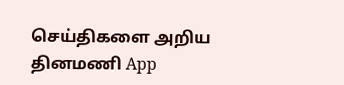செய்திகளை அறிய தினமணி App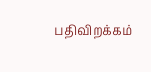பதிவிறக்கம்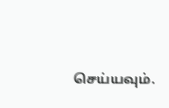செய்யவும்.